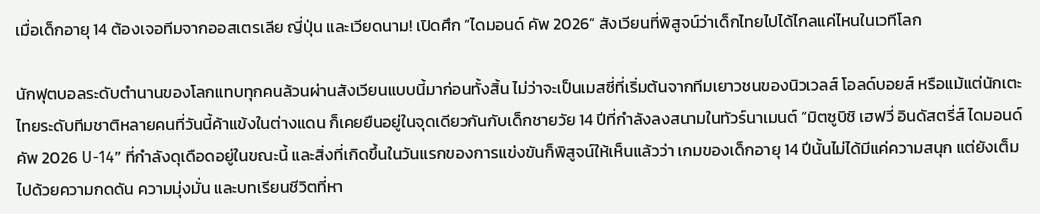เมื่อเด็กอายุ 14 ต้องเจอทีมจากออสเตรเลีย ญี่ปุ่น และเวียดนาม! เปิดศึก “ไดมอนด์ คัพ 2026” สังเวียนที่พิสูจน์ว่าเด็กไทยไปได้ไกลแค่ไหนในเวทีโลก

นักฟุตบอลระดับตำนานของโลกแทบทุกคนล้วนผ่านสังเวียนแบบนี้มาก่อนทั้งสิ้น ไม่ว่าจะเป็นเมสซี่ที่เริ่มต้นจากทีมเยาวชนของนิวเวลส์ โอลด์บอยส์ หรือแม้แต่นักเตะไทยระดับทีมชาติหลายคนที่วันนี้ค้าแข้งในต่างแดน ก็เคยยืนอยู่ในจุดเดียวกันกับเด็กชายวัย 14 ปีที่กำลังลงสนามในทัวร์นาเมนต์ “มิตซูบิชิ เฮฟวี่ อินดัสตรี่ส์ ไดมอนด์ คัพ 2026 U-14” ที่กำลังดุเดือดอยู่ในขณะนี้ และสิ่งที่เกิดขึ้นในวันแรกของการแข่งขันก็พิสูจน์ให้เห็นแล้วว่า เกมของเด็กอายุ 14 ปีนั้นไม่ได้มีแค่ความสนุก แต่ยังเต็มไปด้วยความกดดัน ความมุ่งมั่น และบทเรียนชีวิตที่หา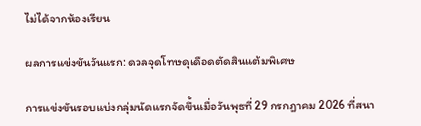ไม่ได้จากห้องเรียน

ผลการแข่งขันวันแรก: ดวลจุดโทษดุเดือดตัดสินแต้มพิเศษ

การแข่งขันรอบแบ่งกลุ่มนัดแรกจัดขึ้นเมื่อวันพุธที่ 29 กรกฎาคม 2026 ที่สนา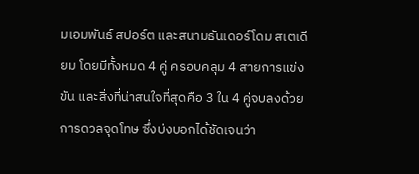มเอมพันธ์ สปอร์ต และสนามธันเดอร์โดม สเตเดียม โดยมีทั้งหมด 4 คู่ ครอบคลุม 4 สายการแข่งขัน และสิ่งที่น่าสนใจที่สุดคือ 3 ใน 4 คู่จบลงด้วยการดวลจุดโทษ ซึ่งบ่งบอกได้ชัดเจนว่า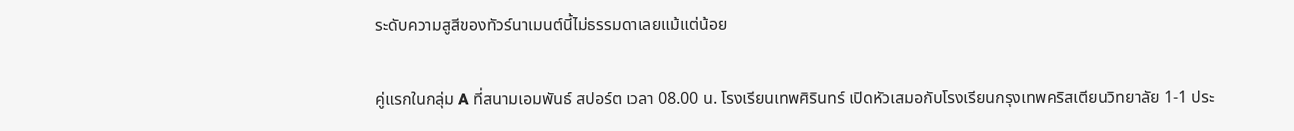ระดับความสูสีของทัวร์นาเมนต์นี้ไม่ธรรมดาเลยแม้แต่น้อย

คู่แรกในกลุ่ม A ที่สนามเอมพันธ์ สปอร์ต เวลา 08.00 น. โรงเรียนเทพศิรินทร์ เปิดหัวเสมอกับโรงเรียนกรุงเทพคริสเตียนวิทยาลัย 1-1 ประ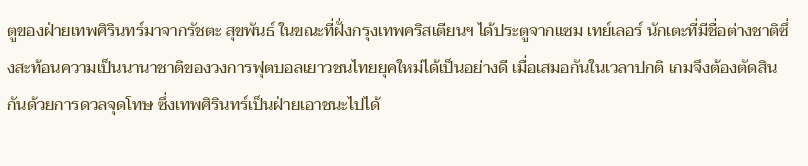ตูของฝ่ายเทพศิรินทร์มาจากรัชตะ สุขพันธ์ ในขณะที่ฝั่งกรุงเทพคริสเตียนฯ ได้ประตูจากแซม เทย์เลอร์ นักเตะที่มีชื่อต่างชาติซึ่งสะท้อนความเป็นนานาชาติของวงการฟุตบอลเยาวชนไทยยุคใหม่ได้เป็นอย่างดี เมื่อเสมอกันในเวลาปกติ เกมจึงต้องตัดสินกันด้วยการดวลจุดโทษ ซึ่งเทพศิรินทร์เป็นฝ่ายเอาชนะไปได้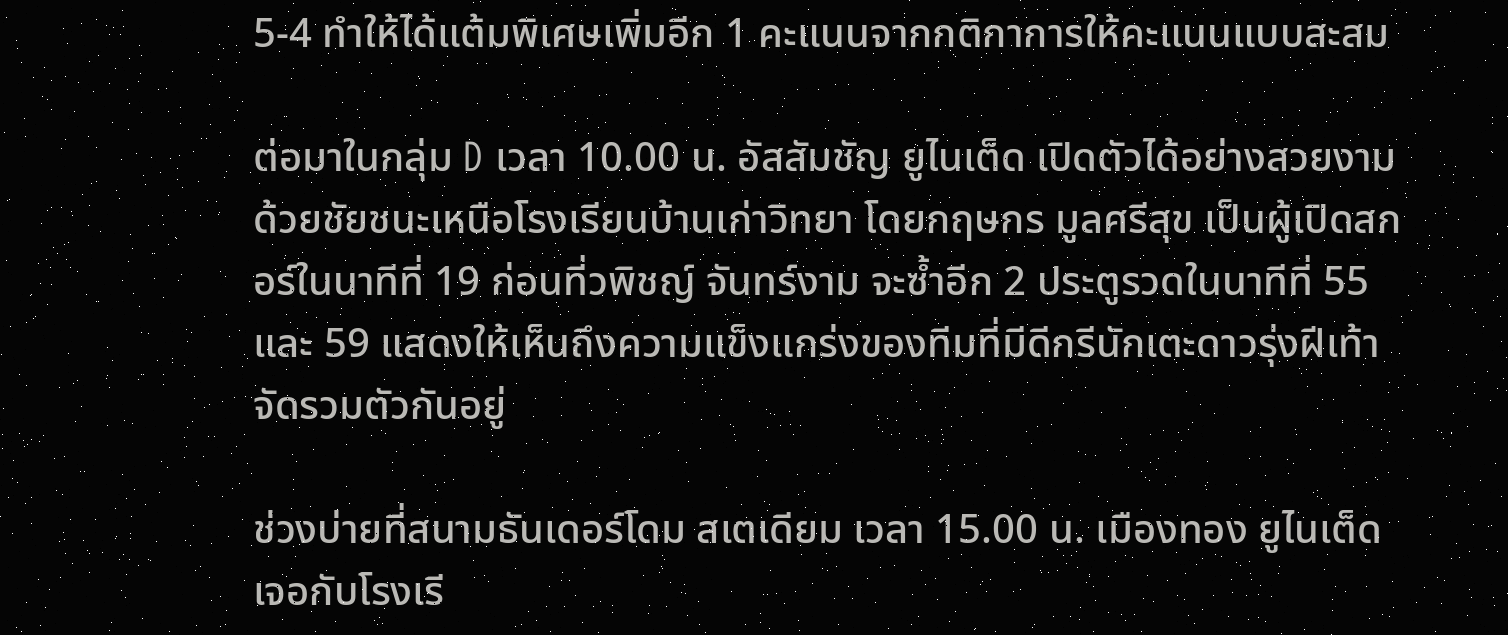5-4 ทำให้ได้แต้มพิเศษเพิ่มอีก 1 คะแนนจากกติกาการให้คะแนนแบบสะสม

ต่อมาในกลุ่ม D เวลา 10.00 น. อัสสัมชัญ ยูไนเต็ด เปิดตัวได้อย่างสวยงามด้วยชัยชนะเหนือโรงเรียนบ้านเก่าวิทยา โดยกฤษกร มูลศรีสุข เป็นผู้เปิดสกอร์ในนาทีที่ 19 ก่อนที่วพิชญ์ จันทร์งาม จะซ้ำอีก 2 ประตูรวดในนาทีที่ 55 และ 59 แสดงให้เห็นถึงความแข็งแกร่งของทีมที่มีดีกรีนักเตะดาวรุ่งฝีเท้าจัดรวมตัวกันอยู่

ช่วงบ่ายที่สนามธันเดอร์โดม สเตเดียม เวลา 15.00 น. เมืองทอง ยูไนเต็ด เจอกับโรงเรี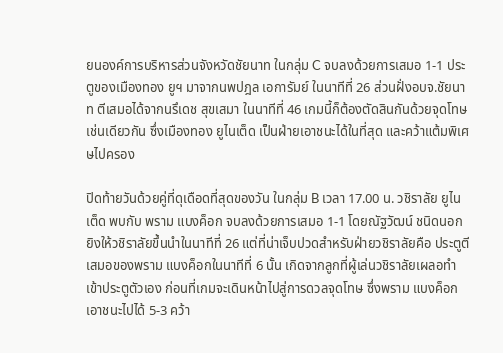ยนองค์การบริหารส่วนจังหวัดชัยนาท ในกลุ่ม C จบลงด้วยการเสมอ 1-1 ประตูของเมืองทอง ยูฯ มาจากนพปฎล เอการัมย์ ในนาทีที่ 26 ส่วนฝั่งอบจ.ชัยนาท ตีเสมอได้จากนรึเดช สุขเสมา ในนาทีที่ 46 เกมนี้ก็ต้องตัดสินกันด้วยจุดโทษเช่นเดียวกัน ซึ่งเมืองทอง ยูไนเต็ด เป็นฝ่ายเอาชนะได้ในที่สุด และคว้าแต้มพิเศษไปครอง

ปิดท้ายวันด้วยคู่ที่ดุเดือดที่สุดของวัน ในกลุ่ม B เวลา 17.00 น. วชิราลัย ยูไนเต็ด พบกับ พราม แบงค็อก จบลงด้วยการเสมอ 1-1 โดยณัฐวัฒน์ ชนิดนอก ยิงให้วชิราลัยขึ้นนำในนาทีที่ 26 แต่ที่น่าเจ็บปวดสำหรับฝ่ายวชิราลัยคือ ประตูตีเสมอของพราม แบงค็อกในนาทีที่ 6 นั้น เกิดจากลูกที่ผู้เล่นวชิราลัยเผลอทำเข้าประตูตัวเอง ก่อนที่เกมจะเดินหน้าไปสู่การดวลจุดโทษ ซึ่งพราม แบงค็อก เอาชนะไปได้ 5-3 คว้า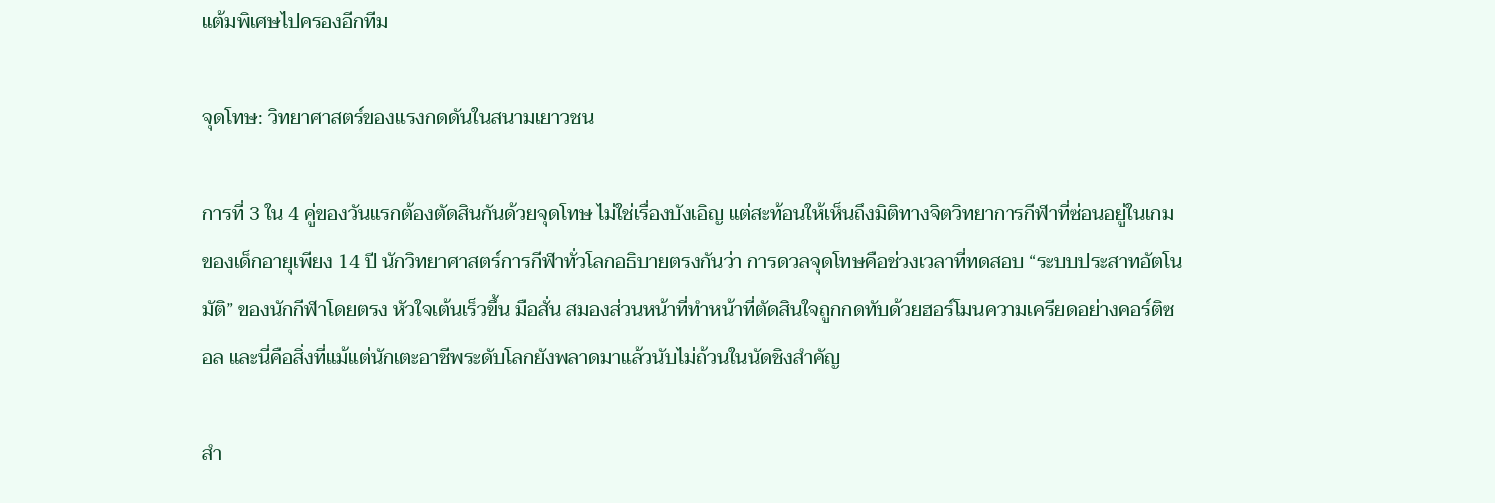แต้มพิเศษไปครองอีกทีม

จุดโทษ: วิทยาศาสตร์ของแรงกดดันในสนามเยาวชน

การที่ 3 ใน 4 คู่ของวันแรกต้องตัดสินกันด้วยจุดโทษ ไม่ใช่เรื่องบังเอิญ แต่สะท้อนให้เห็นถึงมิติทางจิตวิทยาการกีฬาที่ซ่อนอยู่ในเกมของเด็กอายุเพียง 14 ปี นักวิทยาศาสตร์การกีฬาทั่วโลกอธิบายตรงกันว่า การดวลจุดโทษคือช่วงเวลาที่ทดสอบ “ระบบประสาทอัตโนมัติ” ของนักกีฬาโดยตรง หัวใจเต้นเร็วขึ้น มือสั่น สมองส่วนหน้าที่ทำหน้าที่ตัดสินใจถูกกดทับด้วยฮอร์โมนความเครียดอย่างคอร์ติซอล และนี่คือสิ่งที่แม้แต่นักเตะอาชีพระดับโลกยังพลาดมาแล้วนับไม่ถ้วนในนัดชิงสำคัญ

สำ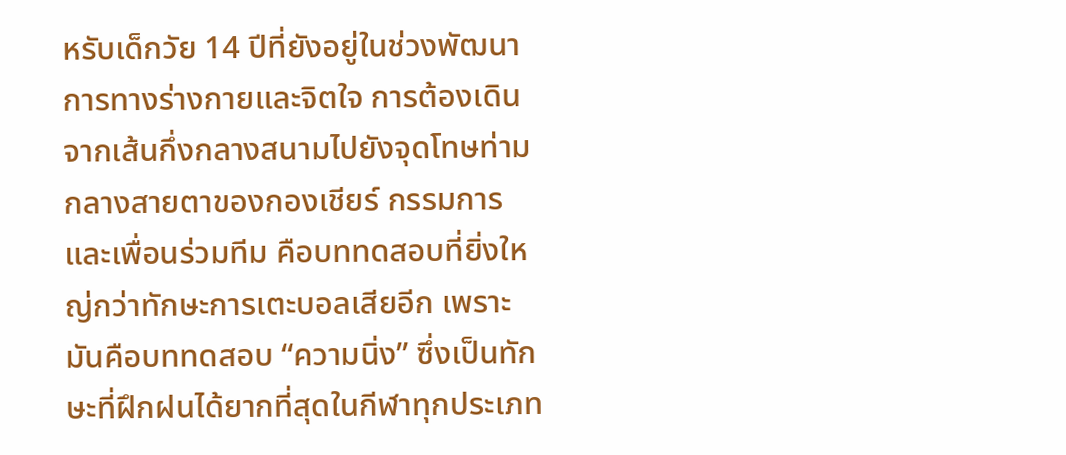หรับเด็กวัย 14 ปีที่ยังอยู่ในช่วงพัฒนาการทางร่างกายและจิตใจ การต้องเดินจากเส้นกึ่งกลางสนามไปยังจุดโทษท่ามกลางสายตาของกองเชียร์ กรรมการ และเพื่อนร่วมทีม คือบททดสอบที่ยิ่งใหญ่กว่าทักษะการเตะบอลเสียอีก เพราะมันคือบททดสอบ “ความนิ่ง” ซึ่งเป็นทักษะที่ฝึกฝนได้ยากที่สุดในกีฬาทุกประเภท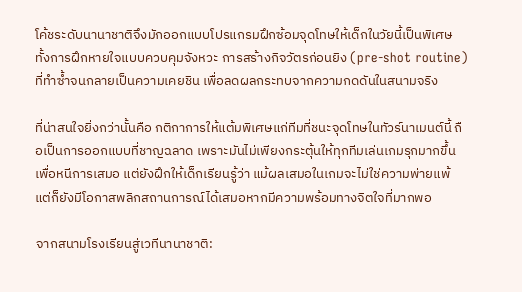โค้ชระดับนานาชาติจึงมักออกแบบโปรแกรมฝึกซ้อมจุดโทษให้เด็กในวัยนี้เป็นพิเศษ ทั้งการฝึกหายใจแบบควบคุมจังหวะ การสร้างกิจวัตรก่อนยิง (pre-shot routine) ที่ทำซ้ำจนกลายเป็นความเคยชิน เพื่อลดผลกระทบจากความกดดันในสนามจริง

ที่น่าสนใจยิ่งกว่านั้นคือ กติกาการให้แต้มพิเศษแก่ทีมที่ชนะจุดโทษในทัวร์นาเมนต์นี้ ถือเป็นการออกแบบที่ชาญฉลาด เพราะมันไม่เพียงกระตุ้นให้ทุกทีมเล่นเกมรุกมากขึ้นเพื่อหนีการเสมอ แต่ยังฝึกให้เด็กเรียนรู้ว่า แม้ผลเสมอในเกมจะไม่ใช่ความพ่ายแพ้ แต่ก็ยังมีโอกาสพลิกสถานการณ์ได้เสมอหากมีความพร้อมทางจิตใจที่มากพอ

จากสนามโรงเรียนสู่เวทีนานาชาติ: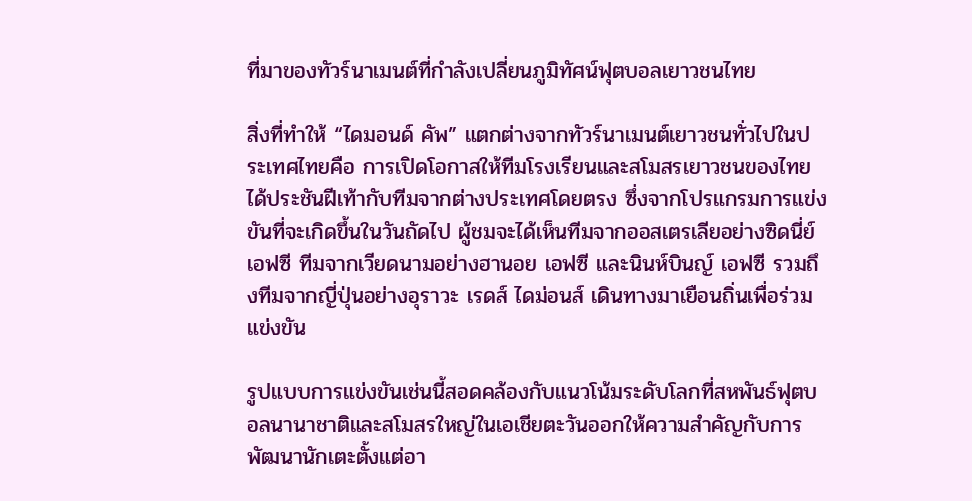ที่มาของทัวร์นาเมนต์ที่กำลังเปลี่ยนภูมิทัศน์ฟุตบอลเยาวชนไทย

สิ่งที่ทำให้ “ไดมอนด์ คัพ” แตกต่างจากทัวร์นาเมนต์เยาวชนทั่วไปในประเทศไทยคือ การเปิดโอกาสให้ทีมโรงเรียนและสโมสรเยาวชนของไทยได้ประชันฝีเท้ากับทีมจากต่างประเทศโดยตรง ซึ่งจากโปรแกรมการแข่งขันที่จะเกิดขึ้นในวันถัดไป ผู้ชมจะได้เห็นทีมจากออสเตรเลียอย่างซิดนี่ย์ เอฟซี ทีมจากเวียดนามอย่างฮานอย เอฟซี และนินห์บินญ์ เอฟซี รวมถึงทีมจากญี่ปุ่นอย่างอุราวะ เรดส์ ไดม่อนส์ เดินทางมาเยือนถิ่นเพื่อร่วมแข่งขัน

รูปแบบการแข่งขันเช่นนี้สอดคล้องกับแนวโน้มระดับโลกที่สหพันธ์ฟุตบอลนานาชาติและสโมสรใหญ่ในเอเชียตะวันออกให้ความสำคัญกับการพัฒนานักเตะตั้งแต่อา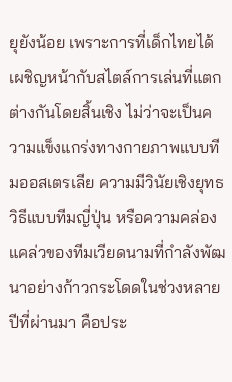ยุยังน้อย เพราะการที่เด็กไทยได้เผชิญหน้ากับสไตล์การเล่นที่แตกต่างกันโดยสิ้นเชิง ไม่ว่าจะเป็นความแข็งแกร่งทางกายภาพแบบทีมออสเตรเลีย ความมีวินัยเชิงยุทธวิธีแบบทีมญี่ปุ่น หรือความคล่องแคล่วของทีมเวียดนามที่กำลังพัฒนาอย่างก้าวกระโดดในช่วงหลายปีที่ผ่านมา คือประ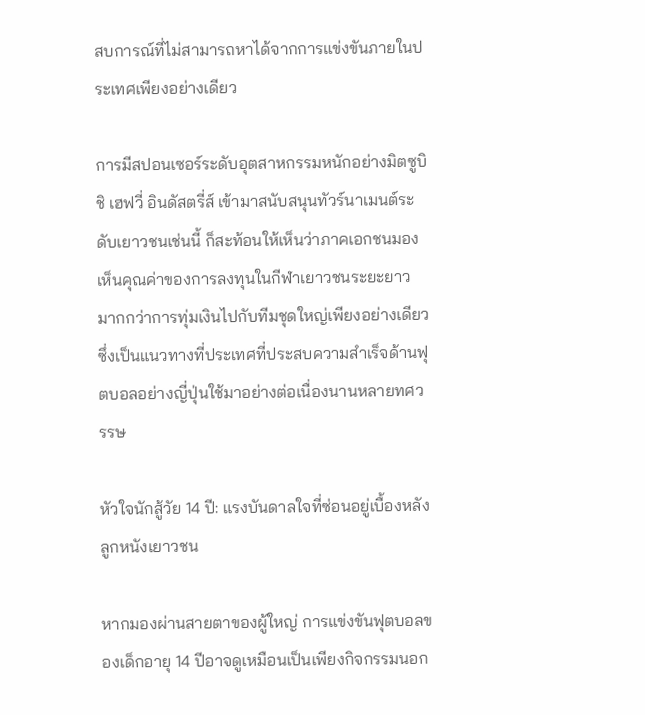สบการณ์ที่ไม่สามารถหาได้จากการแข่งขันภายในประเทศเพียงอย่างเดียว

การมีสปอนเซอร์ระดับอุตสาหกรรมหนักอย่างมิตซูบิชิ เฮฟวี่ อินดัสตรี่ส์ เข้ามาสนับสนุนทัวร์นาเมนต์ระดับเยาวชนเช่นนี้ ก็สะท้อนให้เห็นว่าภาคเอกชนมองเห็นคุณค่าของการลงทุนในกีฬาเยาวชนระยะยาว มากกว่าการทุ่มเงินไปกับทีมชุดใหญ่เพียงอย่างเดียว ซึ่งเป็นแนวทางที่ประเทศที่ประสบความสำเร็จด้านฟุตบอลอย่างญี่ปุ่นใช้มาอย่างต่อเนื่องนานหลายทศวรรษ

หัวใจนักสู้วัย 14 ปี: แรงบันดาลใจที่ซ่อนอยู่เบื้องหลังลูกหนังเยาวชน

หากมองผ่านสายตาของผู้ใหญ่ การแข่งขันฟุตบอลของเด็กอายุ 14 ปีอาจดูเหมือนเป็นเพียงกิจกรรมนอก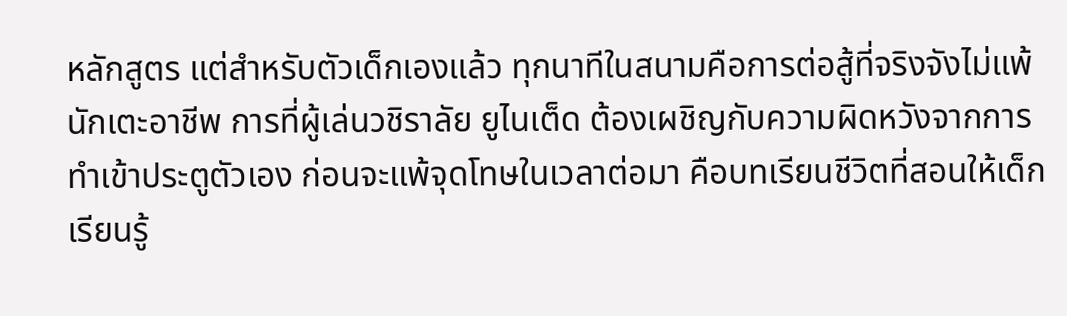หลักสูตร แต่สำหรับตัวเด็กเองแล้ว ทุกนาทีในสนามคือการต่อสู้ที่จริงจังไม่แพ้นักเตะอาชีพ การที่ผู้เล่นวชิราลัย ยูไนเต็ด ต้องเผชิญกับความผิดหวังจากการทำเข้าประตูตัวเอง ก่อนจะแพ้จุดโทษในเวลาต่อมา คือบทเรียนชีวิตที่สอนให้เด็กเรียนรู้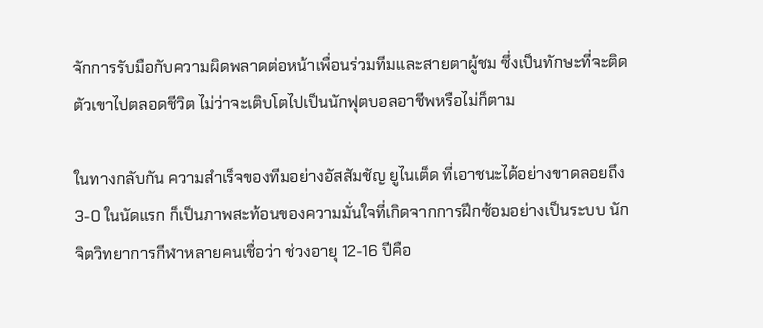จักการรับมือกับความผิดพลาดต่อหน้าเพื่อนร่วมทีมและสายตาผู้ชม ซึ่งเป็นทักษะที่จะติดตัวเขาไปตลอดชีวิต ไม่ว่าจะเติบโตไปเป็นนักฟุตบอลอาชีพหรือไม่ก็ตาม

ในทางกลับกัน ความสำเร็จของทีมอย่างอัสสัมชัญ ยูไนเต็ด ที่เอาชนะได้อย่างขาดลอยถึง 3-0 ในนัดแรก ก็เป็นภาพสะท้อนของความมั่นใจที่เกิดจากการฝึกซ้อมอย่างเป็นระบบ นักจิตวิทยาการกีฬาหลายคนเชื่อว่า ช่วงอายุ 12-16 ปีคือ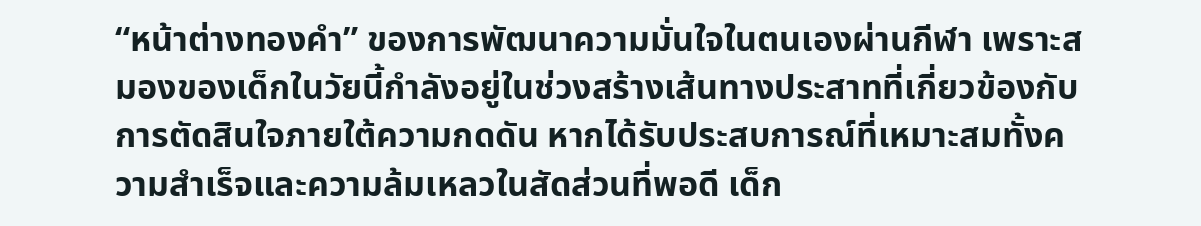“หน้าต่างทองคำ” ของการพัฒนาความมั่นใจในตนเองผ่านกีฬา เพราะสมองของเด็กในวัยนี้กำลังอยู่ในช่วงสร้างเส้นทางประสาทที่เกี่ยวข้องกับการตัดสินใจภายใต้ความกดดัน หากได้รับประสบการณ์ที่เหมาะสมทั้งความสำเร็จและความล้มเหลวในสัดส่วนที่พอดี เด็ก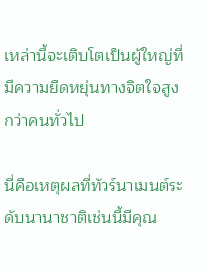เหล่านี้จะเติบโตเป็นผู้ใหญ่ที่มีความยืดหยุ่นทางจิตใจสูงกว่าคนทั่วไป

นี่คือเหตุผลที่ทัวร์นาเมนต์ระดับนานาชาติเช่นนี้มีคุณ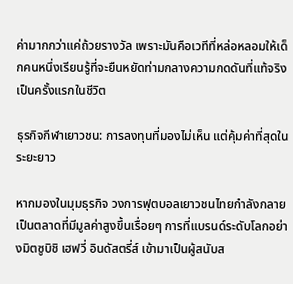ค่ามากกว่าแค่ถ้วยรางวัล เพราะมันคือเวทีที่หล่อหลอมให้เด็กคนหนึ่งเรียนรู้ที่จะยืนหยัดท่ามกลางความกดดันที่แท้จริงเป็นครั้งแรกในชีวิต

ธุรกิจกีฬาเยาวชน: การลงทุนที่มองไม่เห็น แต่คุ้มค่าที่สุดในระยะยาว

หากมองในมุมธุรกิจ วงการฟุตบอลเยาวชนไทยกำลังกลายเป็นตลาดที่มีมูลค่าสูงขึ้นเรื่อยๆ การที่แบรนด์ระดับโลกอย่างมิตซูบิชิ เฮฟวี่ อินดัสตรี่ส์ เข้ามาเป็นผู้สนับส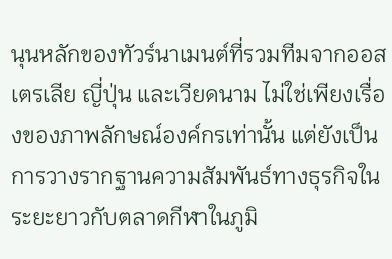นุนหลักของทัวร์นาเมนต์ที่รวมทีมจากออสเตรเลีย ญี่ปุ่น และเวียดนาม ไม่ใช่เพียงเรื่องของภาพลักษณ์องค์กรเท่านั้น แต่ยังเป็นการวางรากฐานความสัมพันธ์ทางธุรกิจในระยะยาวกับตลาดกีฬาในภูมิ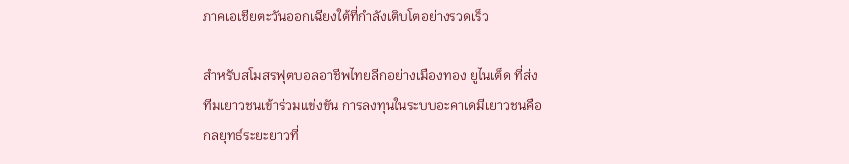ภาคเอเชียตะวันออกเฉียงใต้ที่กำลังเติบโตอย่างรวดเร็ว

สำหรับสโมสรฟุตบอลอาชีพไทยลีกอย่างเมืองทอง ยูไนเต็ด ที่ส่งทีมเยาวชนเข้าร่วมแข่งขัน การลงทุนในระบบอะคาเดมีเยาวชนคือกลยุทธ์ระยะยาวที่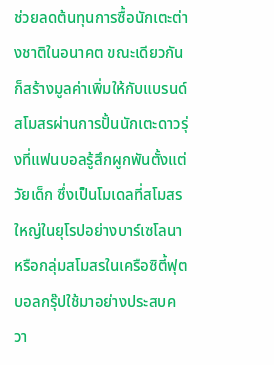ช่วยลดต้นทุนการซื้อนักเตะต่างชาติในอนาคต ขณะเดียวกันก็สร้างมูลค่าเพิ่มให้กับแบรนด์สโมสรผ่านการปั้นนักเตะดาวรุ่งที่แฟนบอลรู้สึกผูกพันตั้งแต่วัยเด็ก ซึ่งเป็นโมเดลที่สโมสรใหญ่ในยุโรปอย่างบาร์เซโลนาหรือกลุ่มสโมสรในเครือซิตี้ฟุตบอลกรุ๊ปใช้มาอย่างประสบควา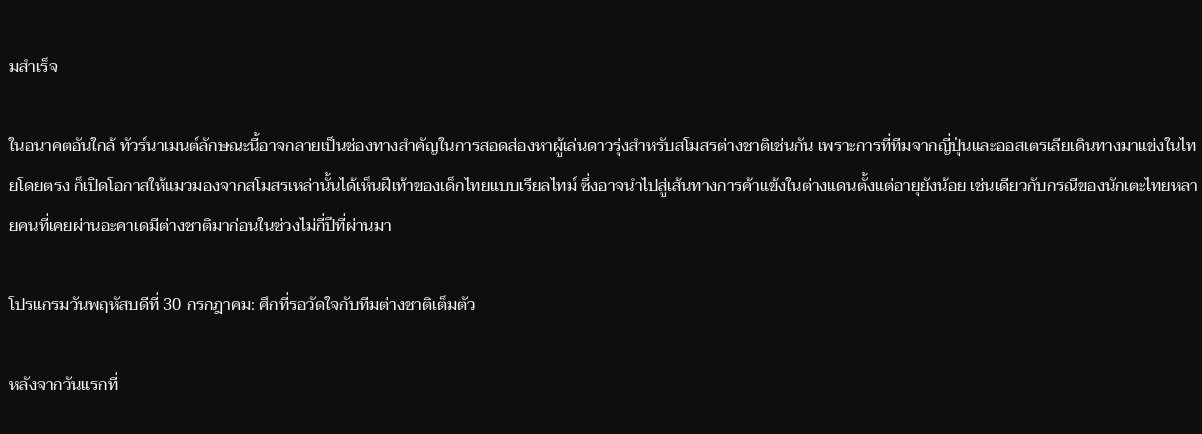มสำเร็จ

ในอนาคตอันใกล้ ทัวร์นาเมนต์ลักษณะนี้อาจกลายเป็นช่องทางสำคัญในการสอดส่องหาผู้เล่นดาวรุ่งสำหรับสโมสรต่างชาติเช่นกัน เพราะการที่ทีมจากญี่ปุ่นและออสเตรเลียเดินทางมาแข่งในไทยโดยตรง ก็เปิดโอกาสให้แมวมองจากสโมสรเหล่านั้นได้เห็นฝีเท้าของเด็กไทยแบบเรียลไทม์ ซึ่งอาจนำไปสู่เส้นทางการค้าแข้งในต่างแดนตั้งแต่อายุยังน้อย เช่นเดียวกับกรณีของนักเตะไทยหลายคนที่เคยผ่านอะคาเดมีต่างชาติมาก่อนในช่วงไม่กี่ปีที่ผ่านมา

โปรแกรมวันพฤหัสบดีที่ 30 กรกฎาคม: ศึกที่รอวัดใจกับทีมต่างชาติเต็มตัว

หลังจากวันแรกที่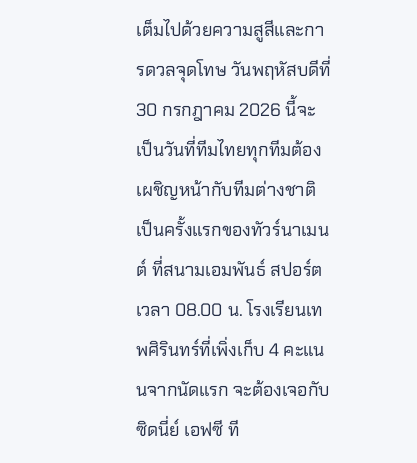เต็มไปด้วยความสูสีและการดวลจุดโทษ วันพฤหัสบดีที่ 30 กรกฎาคม 2026 นี้จะเป็นวันที่ทีมไทยทุกทีมต้องเผชิญหน้ากับทีมต่างชาติเป็นครั้งแรกของทัวร์นาเมนต์ ที่สนามเอมพันธ์ สปอร์ต เวลา 08.00 น. โรงเรียนเทพศิรินทร์ที่เพิ่งเก็บ 4 คะแนนจากนัดแรก จะต้องเจอกับซิดนี่ย์ เอฟซี ที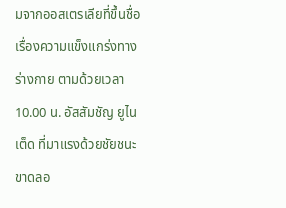มจากออสเตรเลียที่ขึ้นชื่อเรื่องความแข็งแกร่งทางร่างกาย ตามด้วยเวลา 10.00 น. อัสสัมชัญ ยูไนเต็ด ที่มาแรงด้วยชัยชนะขาดลอ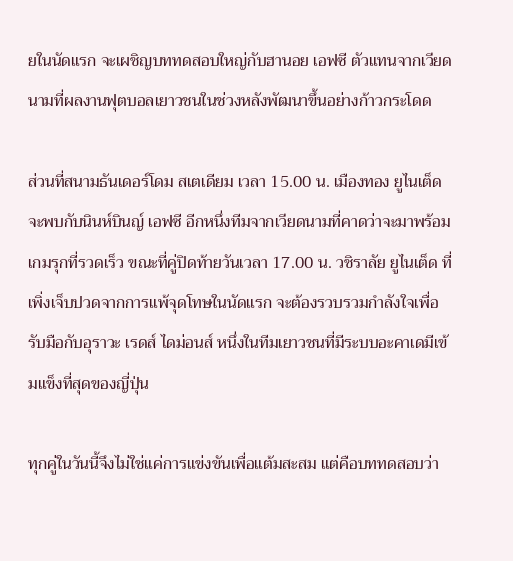ยในนัดแรก จะเผชิญบททดสอบใหญ่กับฮานอย เอฟซี ตัวแทนจากเวียดนามที่ผลงานฟุตบอลเยาวชนในช่วงหลังพัฒนาขึ้นอย่างก้าวกระโดด

ส่วนที่สนามธันเดอร์โดม สเตเดียม เวลา 15.00 น. เมืองทอง ยูไนเต็ด จะพบกับนินห์บินญ์ เอฟซี อีกหนึ่งทีมจากเวียดนามที่คาดว่าจะมาพร้อมเกมรุกที่รวดเร็ว ขณะที่คู่ปิดท้ายวันเวลา 17.00 น. วชิราลัย ยูไนเต็ด ที่เพิ่งเจ็บปวดจากการแพ้จุดโทษในนัดแรก จะต้องรวบรวมกำลังใจเพื่อรับมือกับอุราวะ เรดส์ ไดม่อนส์ หนึ่งในทีมเยาวชนที่มีระบบอะคาเดมีเข้มแข็งที่สุดของญี่ปุ่น

ทุกคู่ในวันนี้จึงไม่ใช่แค่การแข่งขันเพื่อแต้มสะสม แต่คือบททดสอบว่า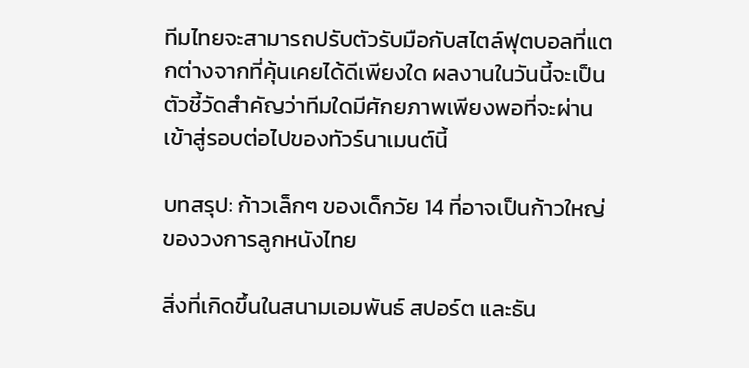ทีมไทยจะสามารถปรับตัวรับมือกับสไตล์ฟุตบอลที่แตกต่างจากที่คุ้นเคยได้ดีเพียงใด ผลงานในวันนี้จะเป็นตัวชี้วัดสำคัญว่าทีมใดมีศักยภาพเพียงพอที่จะผ่านเข้าสู่รอบต่อไปของทัวร์นาเมนต์นี้

บทสรุป: ก้าวเล็กๆ ของเด็กวัย 14 ที่อาจเป็นก้าวใหญ่ของวงการลูกหนังไทย

สิ่งที่เกิดขึ้นในสนามเอมพันธ์ สปอร์ต และธัน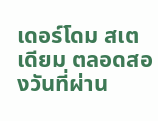เดอร์โดม สเตเดียม ตลอดสองวันที่ผ่าน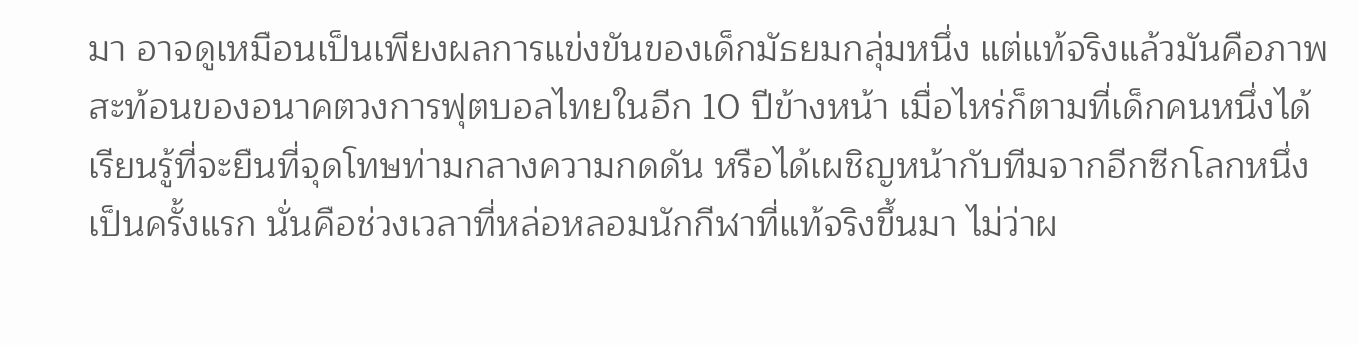มา อาจดูเหมือนเป็นเพียงผลการแข่งขันของเด็กมัธยมกลุ่มหนึ่ง แต่แท้จริงแล้วมันคือภาพสะท้อนของอนาคตวงการฟุตบอลไทยในอีก 10 ปีข้างหน้า เมื่อไหร่ก็ตามที่เด็กคนหนึ่งได้เรียนรู้ที่จะยืนที่จุดโทษท่ามกลางความกดดัน หรือได้เผชิญหน้ากับทีมจากอีกซีกโลกหนึ่งเป็นครั้งแรก นั่นคือช่วงเวลาที่หล่อหลอมนักกีฬาที่แท้จริงขึ้นมา ไม่ว่าผ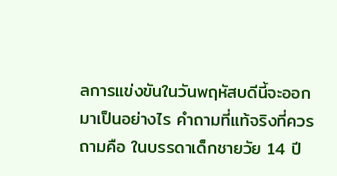ลการแข่งขันในวันพฤหัสบดีนี้จะออกมาเป็นอย่างไร คำถามที่แท้จริงที่ควรถามคือ ในบรรดาเด็กชายวัย 14 ปี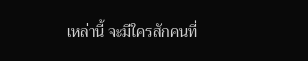เหล่านี้ จะมีใครสักคนที่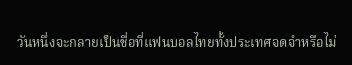วันหนึ่งจะกลายเป็นชื่อที่แฟนบอลไทยทั้งประเทศจดจำหรือไม่